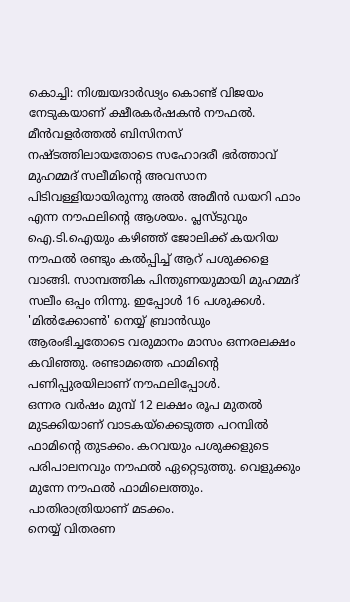കൊച്ചി: നിശ്ചയദാർഢ്യം കൊണ്ട് വിജയം നേടുകയാണ് ക്ഷീരകർഷകൻ നൗഫൽ. മീൻവളർത്തൽ ബിസിനസ് നഷ്ടത്തിലായതോടെ സഹോദരീ ഭർത്താവ് മുഹമ്മദ് സലീമിന്റെ അവസാന പിടിവള്ളിയായിരുന്നു അൽ അമീൻ ഡയറി ഫാം എന്ന നൗഫലിന്റെ ആശയം. പ്ലസ്ടുവും ഐ.ടി.ഐയും കഴിഞ്ഞ് ജോലിക്ക് കയറിയ നൗഫൽ രണ്ടും കൽപ്പിച്ച് ആറ് പശുക്കളെ വാങ്ങി. സാമ്പത്തിക പിന്തുണയുമായി മുഹമ്മദ് സലീം ഒപ്പം നിന്നു. ഇപ്പോൾ 16 പശുക്കൾ. 'മിൽക്കോൺ' നെയ്യ് ബ്രാൻഡും ആരംഭിച്ചതോടെ വരുമാനം മാസം ഒന്നരലക്ഷം കവിഞ്ഞു. രണ്ടാമത്തെ ഫാമിന്റെ പണിപ്പുരയിലാണ് നൗഫലിപ്പോൾ.
ഒന്നര വർഷം മുമ്പ് 12 ലക്ഷം രൂപ മുതൽ മുടക്കിയാണ് വാടകയ്ക്കെടുത്ത പറമ്പിൽ ഫാമിന്റെ തുടക്കം. കറവയും പശുക്കളുടെ പരിപാലനവും നൗഫൽ ഏറ്റെടുത്തു. വെളുക്കും മുന്നേ നൗഫൽ ഫാമിലെത്തും. പാതിരാത്രിയാണ് മടക്കം.
നെയ്യ് വിതരണ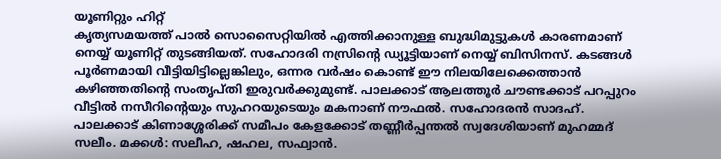യൂണിറ്റും ഹിറ്റ്
കൃത്യസമയത്ത് പാൽ സൊസൈറ്റിയിൽ എത്തിക്കാനുള്ള ബുദ്ധിമുട്ടുകൾ കാരണമാണ് നെയ്യ് യൂണിറ്റ് തുടങ്ങിയത്. സഹോദരി നസ്രിന്റെ ഡ്യൂട്ടിയാണ് നെയ്യ് ബിസിനസ്. കടങ്ങൾ പൂർണമായി വീട്ടിയിട്ടില്ലെങ്കിലും, ഒന്നര വർഷം കൊണ്ട് ഈ നിലയിലേക്കെത്താൻ കഴിഞ്ഞതിന്റെ സംതൃപ്തി ഇരുവർക്കുമുണ്ട്. പാലക്കാട് ആലത്തൂർ ചൗണ്ടക്കാട് പറപ്പുറം വീട്ടിൽ നസീറിന്റെയും സുഹറയുടെയും മകനാണ് നൗഫൽ. സഹോദരൻ സാദഹ്. പാലക്കാട് കിണാശ്ശേരിക്ക് സമീപം കേളക്കോട് തണ്ണീർപ്പന്തൽ സ്വദേശിയാണ് മുഹമ്മദ് സലീം. മക്കൾ: സലീഹ, ഷഹല, സഫ്വാൻ.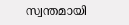സ്വന്തമായി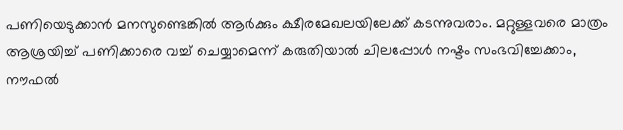പണിയെടുക്കാൻ മനസുണ്ടെങ്കിൽ ആർക്കും ക്ഷീരമേഖലയിലേക്ക് കടന്നുവരാം. മറ്റുള്ളവരെ മാത്രം ആശ്രയിച്ച് പണിക്കാരെ വച്ച് ചെയ്യാമെന്ന് കരുതിയാൽ ചിലപ്പോൾ നഷ്ടം സംഭവിച്ചേക്കാം,
നൗഫൽ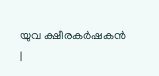യുവ ക്ഷീരകർഷകൻ
|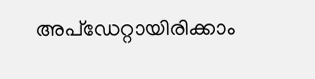അപ്ഡേറ്റായിരിക്കാം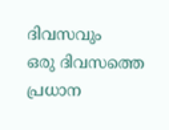ദിവസവും
ഒരു ദിവസത്തെ പ്രധാന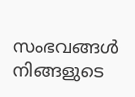സംഭവങ്ങൾ നിങ്ങളുടെ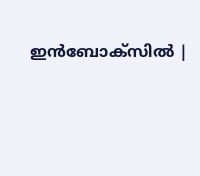ഇൻബോക്സിൽ |